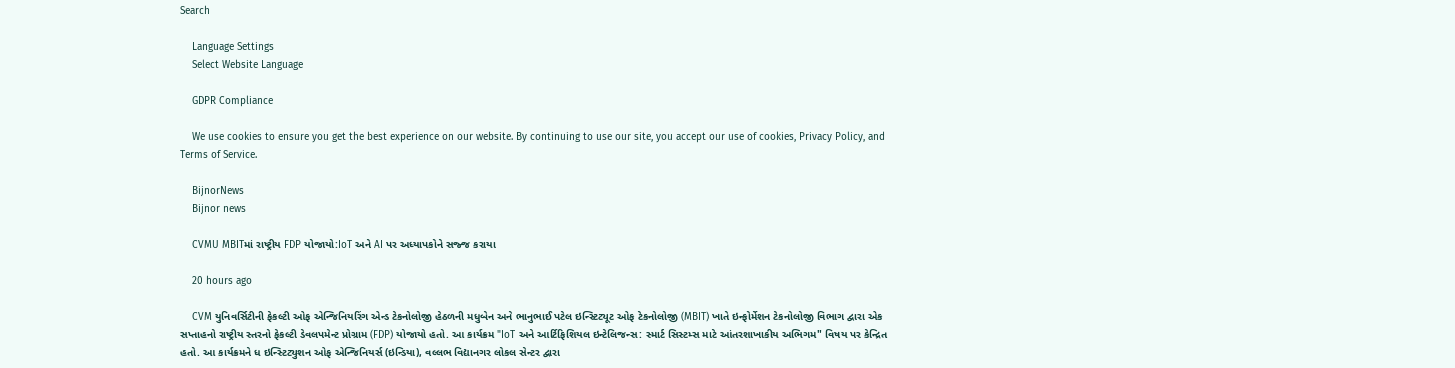Search

    Language Settings
    Select Website Language

    GDPR Compliance

    We use cookies to ensure you get the best experience on our website. By continuing to use our site, you accept our use of cookies, Privacy Policy, and Terms of Service.

    BijnorNews
    Bijnor news

    CVMU MBITમાં રાષ્ટ્રીય FDP યોજાયો:IoT અને AI પર અધ્યાપકોને સજ્જ કરાયા

    20 hours ago

    CVM યુનિવર્સિટીની ફેકલ્ટી ઓફ એન્જિનિયરિંગ એન્ડ ટેકનોલોજી હેઠળની મધુબેન અને ભાનુભાઈ પટેલ ઇન્સ્ટિટ્યૂટ ઓફ ટેકનોલોજી (MBIT) ખાતે ઇન્ફોર્મેશન ટેકનોલોજી વિભાગ દ્વારા એક સપ્તાહનો રાષ્ટ્રીય સ્તરનો ફેકલ્ટી ડેવલપમેન્ટ પ્રોગ્રામ (FDP) યોજાયો હતો. આ કાર્યક્રમ "IoT અને આર્ટિફિશિયલ ઇન્ટેલિજન્સ: સ્માર્ટ સિસ્ટમ્સ માટે આંતરશાખાકીય અભિગમ" વિષય પર કેન્દ્રિત હતો. આ કાર્યક્રમને ધ ઇન્સ્ટિટ્યુશન ઓફ એન્જિનિયર્સ (ઇન્ડિયા), વલ્લભ વિદ્યાનગર લોકલ સેન્ટર દ્વારા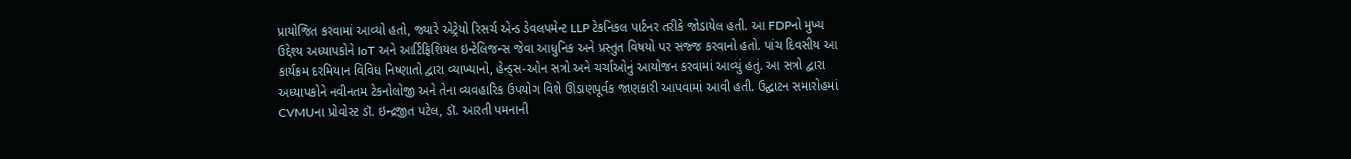પ્રાયોજિત કરવામાં આવ્યો હતો, જ્યારે એટ્રેયો રિસર્ચ એન્ડ ડેવલપમેન્ટ LLP ટેકનિકલ પાર્ટનર તરીકે જોડાયેલ હતી. આ FDPનો મુખ્ય ઉદ્દેશ્ય અધ્યાપકોને IoT અને આર્ટિફિશિયલ ઇન્ટેલિજન્સ જેવા આધુનિક અને પ્રસ્તુત વિષયો પર સજ્જ કરવાનો હતો. પાંચ દિવસીય આ કાર્યક્રમ દરમિયાન વિવિધ નિષ્ણાતો દ્વારા વ્યાખ્યાનો, હેન્ડ્સ-ઓન સત્રો અને ચર્ચાઓનું આયોજન કરવામાં આવ્યું હતું. આ સત્રો દ્વારા અધ્યાપકોને નવીનતમ ટેકનોલોજી અને તેના વ્યવહારિક ઉપયોગ વિશે ઊંડાણપૂર્વક જાણકારી આપવામાં આવી હતી. ઉદ્ઘાટન સમારોહમાં CVMUના પ્રોવોસ્ટ ડૉ. ઇન્દ્રજીત પટેલ, ડૉ. આરતી પમનાની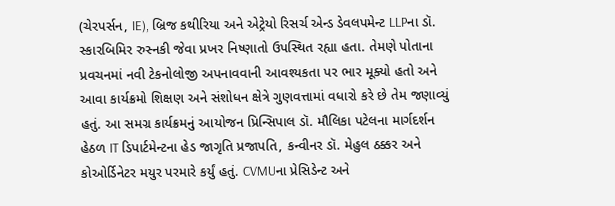(ચેરપર્સન, IE), બ્રિજ કથીરિયા અને એટ્રેયો રિસર્ચ એન્ડ ડેવલપમેન્ટ LLPના ડૉ. સ્કારબિમિર રુસ્નકી જેવા પ્રખર નિષ્ણાતો ઉપસ્થિત રહ્યા હતા. તેમણે પોતાના પ્રવચનમાં નવી ટેકનોલોજી અપનાવવાની આવશ્યકતા પર ભાર મૂક્યો હતો અને આવા કાર્યક્રમો શિક્ષણ અને સંશોધન ક્ષેત્રે ગુણવત્તામાં વધારો કરે છે તેમ જણાવ્યું હતું. આ સમગ્ર કાર્યક્રમનું આયોજન પ્રિન્સિપાલ ડૉ. મૌલિકા પટેલના માર્ગદર્શન હેઠળ IT ડિપાર્ટમેન્ટના હેડ જાગૃતિ પ્રજાપતિ, કન્વીનર ડૉ. મેહુલ ઠક્કર અને કોઓર્ડિનેટર મયુર પરમારે કર્યું હતું. CVMUના પ્રેસિડેન્ટ અને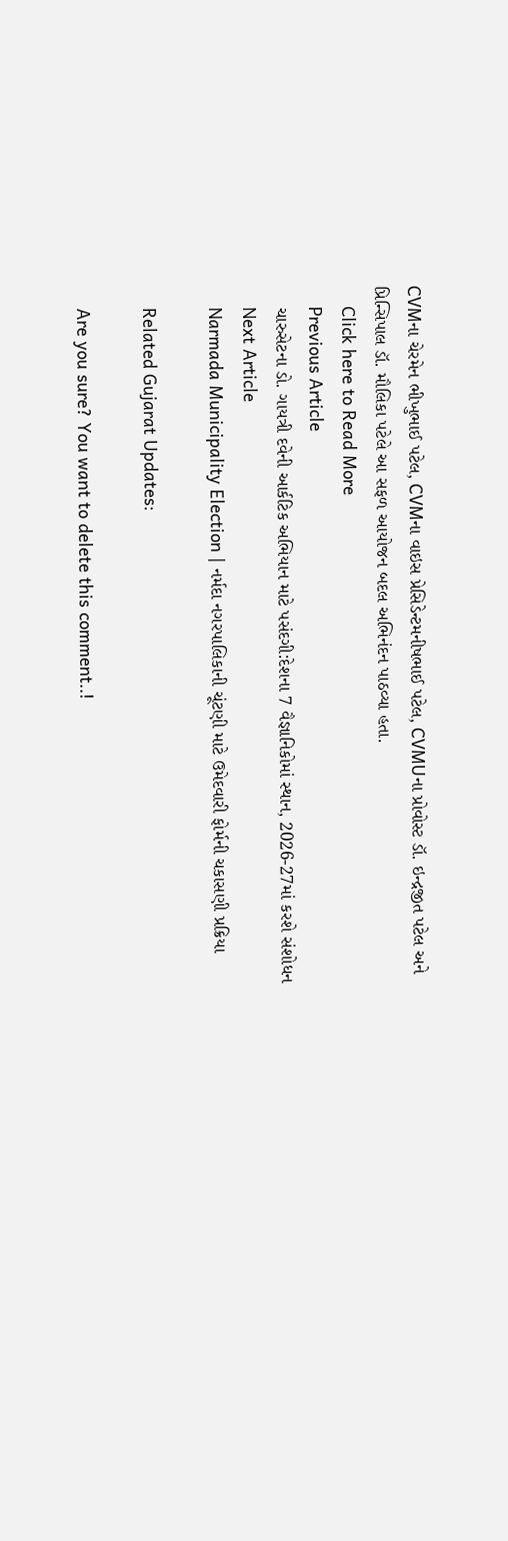CVMના ચેરમેન ભીખુભાઈ પટેલ, CVMના વાઇસ પ્રેસિડેન્ટમનીષભાઈ પટેલ, CVMUના પ્રોવોસ્ટ ડૉ. ઇન્દ્રજીત પટેલ અને પ્રિન્સિપાલ ડૉ. મૌલિકા પટેલે આ સફળ આયોજન બદલ અભિનંદન પાઠવ્યા હતા.
    Click here to Read More
    Previous Article
    ચારુસેટના ડો. ગાયત્રી દવેની આર્કટિક અભિયાન માટે પસંદગી:દેશના 7 વૈજ્ઞાનિકોમાં સ્થાન, 2026-27માં કરશે સંશોધન
    Next Article
    Narmada Municipality Election | નર્મદા નગરપાલિકાની ચૂંટણી માટે ઉમેદવારી ફોર્મની ચકાસણી પ્રક્રિયા

    Related Gujarat Updates:

    Are you sure? You want to delete this comment..!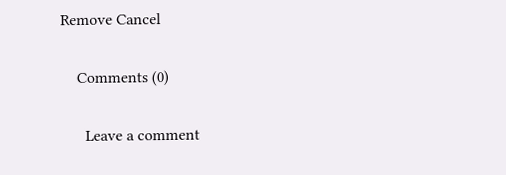Remove Cancel

    Comments (0)

      Leave a comment